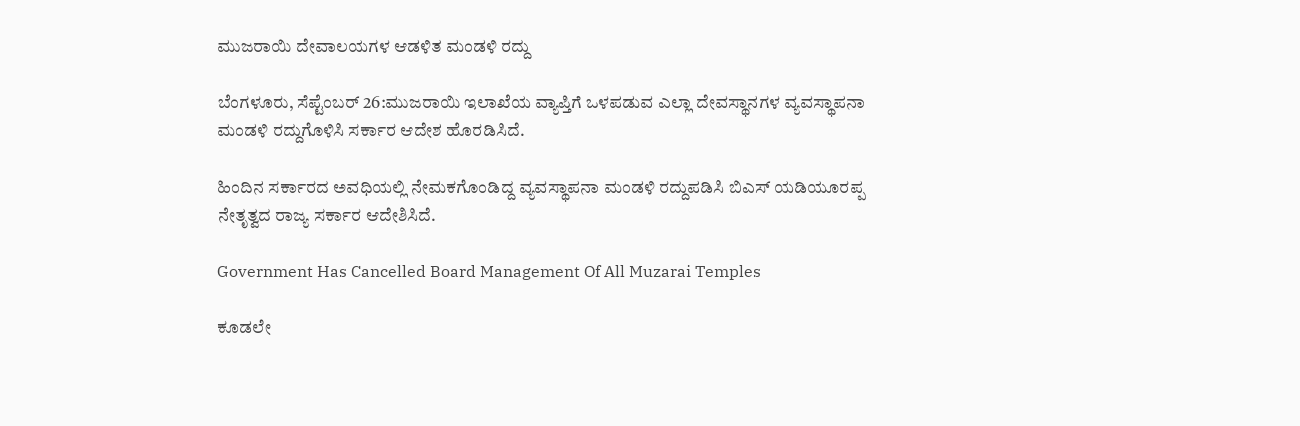ಮುಜರಾಯಿ ದೇವಾಲಯಗಳ ಆಡಳಿತ ಮಂಡಳಿ ರದ್ದು

ಬೆಂಗಳೂರು, ಸೆಪ್ಟೆಂಬರ್ 26:ಮುಜರಾಯಿ ಇಲಾಖೆಯ ವ್ಯಾಪ್ತಿಗೆ ಒಳಪಡುವ ಎಲ್ಲಾ ದೇವಸ್ಥಾನಗಳ ವ್ಯವಸ್ಥಾಪನಾ ಮಂಡಳಿ ರದ್ದುಗೊಳಿಸಿ ಸರ್ಕಾರ ಆದೇಶ ಹೊರಡಿಸಿದೆ.

ಹಿಂದಿನ ಸರ್ಕಾರದ ಅವಧಿಯಲ್ಲಿ ನೇಮಕಗೊಂಡಿದ್ದ ವ್ಯವಸ್ಥಾಪನಾ ಮಂಡಳಿ ರದ್ದುಪಡಿಸಿ ಬಿಎಸ್ ಯಡಿಯೂರಪ್ಪ ನೇತೃತ್ವದ ರಾಜ್ಯ ಸರ್ಕಾರ ಆದೇಶಿಸಿದೆ.

Government Has Cancelled Board Management Of All Muzarai Temples

ಕೂಡಲೇ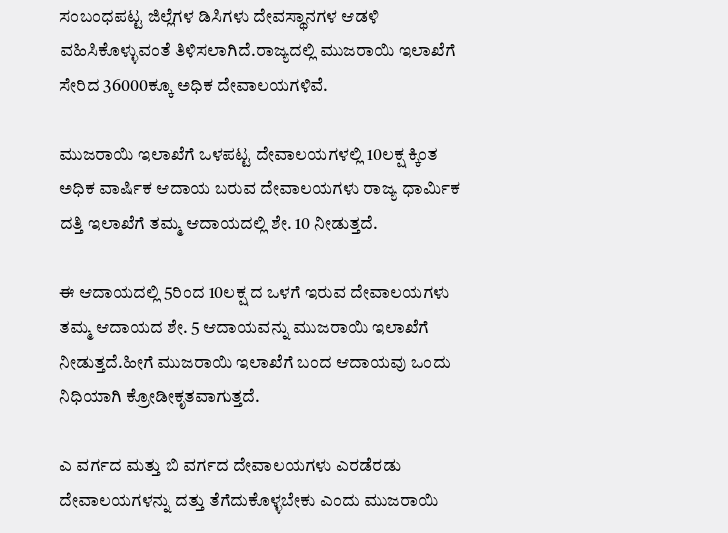ಸಂಬಂಧಪಟ್ಟ ಜಿಲ್ಲೆಗಳ ಡಿಸಿಗಳು ದೇವಸ್ಥಾನಗಳ ಆಡಳಿ ವಹಿಸಿಕೊಳ್ಳುವಂತೆ ತಿಳಿಸಲಾಗಿದೆ.ರಾಜ್ಯದಲ್ಲಿ ಮುಜರಾಯಿ ಇಲಾಖೆಗೆ ಸೇರಿದ 36000ಕ್ಕೂ ಅಧಿಕ ದೇವಾಲಯಗಳಿವೆ.

ಮುಜರಾಯಿ ಇಲಾಖೆಗೆ ಒಳಪಟ್ಟ ದೇವಾಲಯಗಳಲ್ಲಿ 10ಲಕ್ಷ ಕ್ಕಿಂತ ಅಧಿಕ ವಾರ್ಷಿಕ ಆದಾಯ ಬರುವ ದೇವಾಲಯಗಳು ರಾಜ್ಯ ಧಾರ್ಮಿಕ ದತ್ತಿ ಇಲಾಖೆಗೆ ತಮ್ಮ ಆದಾಯದಲ್ಲಿ ಶೇ. 10 ನೀಡುತ್ತದೆ.

ಈ ಆದಾಯದಲ್ಲಿ 5ರಿಂದ 10ಲಕ್ಷ ದ ಒಳಗೆ ಇರುವ ದೇವಾಲಯಗಳು ತಮ್ಮ ಆದಾಯದ ಶೇ. 5 ಆದಾಯವನ್ನು ಮುಜರಾಯಿ ಇಲಾಖೆಗೆ ನೀಡುತ್ತದೆ.ಹೀಗೆ ಮುಜರಾಯಿ ಇಲಾಖೆಗೆ ಬಂದ ಆದಾಯವು ಒಂದು ನಿಧಿಯಾಗಿ ಕ್ರೋಡೀಕೃತವಾಗುತ್ತದೆ.

ಎ ವರ್ಗದ ಮತ್ತು ಬಿ ವರ್ಗದ ದೇವಾಲಯಗಳು ಎರಡೆರಡು ದೇವಾಲಯಗಳನ್ನು ದತ್ತು ತೆಗೆದುಕೊಳ್ಳಬೇಕು ಎಂದು ಮುಜರಾಯಿ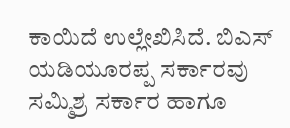ಕಾಯಿದೆ ಉಲ್ಲೇಖಿಸಿದೆ. ಬಿಎಸ್ ಯಡಿಯೂರಪ್ಪ ಸರ್ಕಾರವು ಸಮ್ಮಿಶ್ರ ಸರ್ಕಾರ ಹಾಗೂ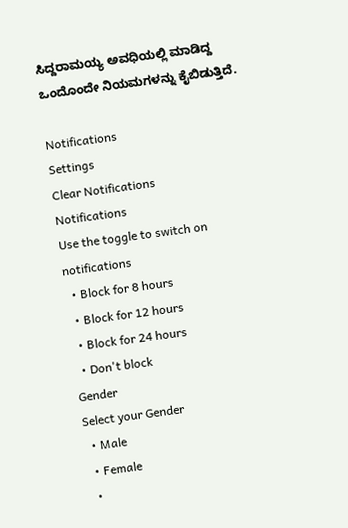ಸಿದ್ದರಾಮಯ್ಯ ಅವಧಿಯಲ್ಲಿ ಮಾಡಿದ್ದ ಒಂದೊಂದೇ ನಿಯಮಗಳನ್ನು ಕೈಬಿಡುತ್ತಿದೆ.

Notifications
Settings
Clear Notifications
Notifications
Use the toggle to switch on notifications
  • Block for 8 hours
  • Block for 12 hours
  • Block for 24 hours
  • Don't block
Gender
Select your Gender
  • Male
  • Female
  •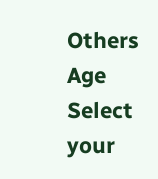Others
Age
Select your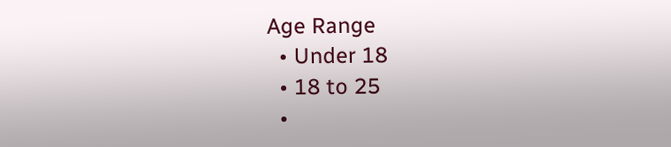Age Range
  • Under 18
  • 18 to 25
  •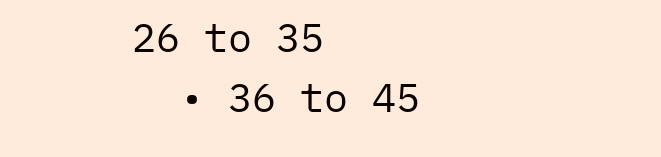26 to 35
  • 36 to 45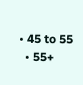• 45 to 55
  • 55+